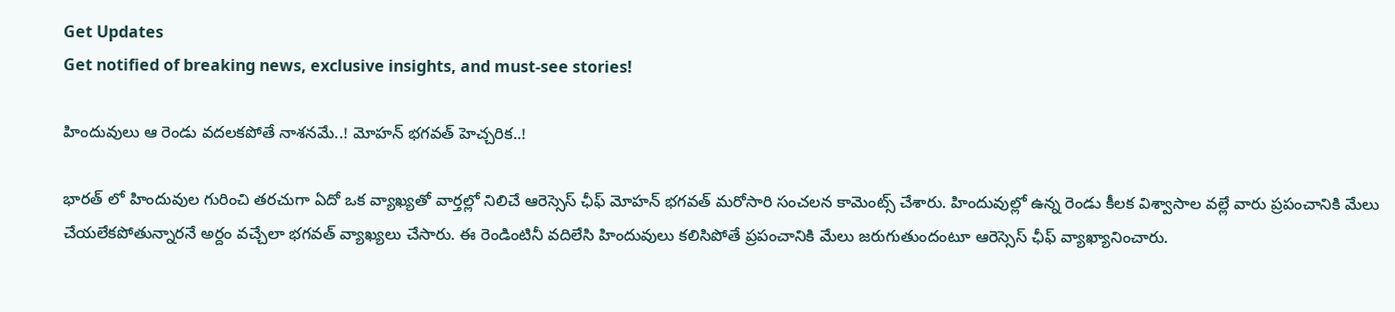Get Updates
Get notified of breaking news, exclusive insights, and must-see stories!

హిందువులు ఆ రెండు వదలకపోతే నాశనమే..! మోహన్ భగవత్ హెచ్చరిక..!

భారత్ లో హిందువుల గురించి తరచుగా ఏదో ఒక వ్యాఖ్యతో వార్తల్లో నిలిచే ఆరెస్సెస్ ఛీఫ్ మోహన్ భగవత్ మరోసారి సంచలన కామెంట్స్ చేశారు. హిందువుల్లో ఉన్న రెండు కీలక విశ్వాసాల వల్లే వారు ప్రపంచానికి మేలు చేయలేకపోతున్నారనే అర్దం వచ్చేలా భగవత్ వ్యాఖ్యలు చేసారు. ఈ రెండింటినీ వదిలేసి హిందువులు కలిసిపోతే ప్రపంచానికి మేలు జరుగుతుందంటూ ఆరెస్సెస్ ఛీఫ్ వ్యాఖ్యానించారు.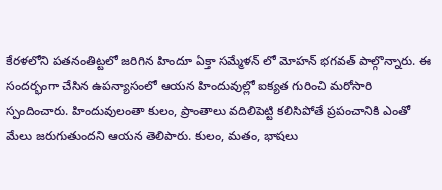కేరళలోని పతనంతిట్టలో జరిగిన హిందూ ఏక్తా సమ్మేళన్ లో మోహన్ భగవత్ పాల్గొన్నారు. ఈ సందర్భంగా చేసిన ఉపన్యాసంలో ఆయన హిందువుల్లో ఐక్యత గురించి మరోసారి స్పందించారు. హిందువులంతా కులం, ప్రాంతాలు వదిలిపెట్టి కలిసిపోతే ప్రపంచానికి ఎంతో మేలు జరుగుతుందని ఆయన తెలిపారు. కులం, మతం, భాషలు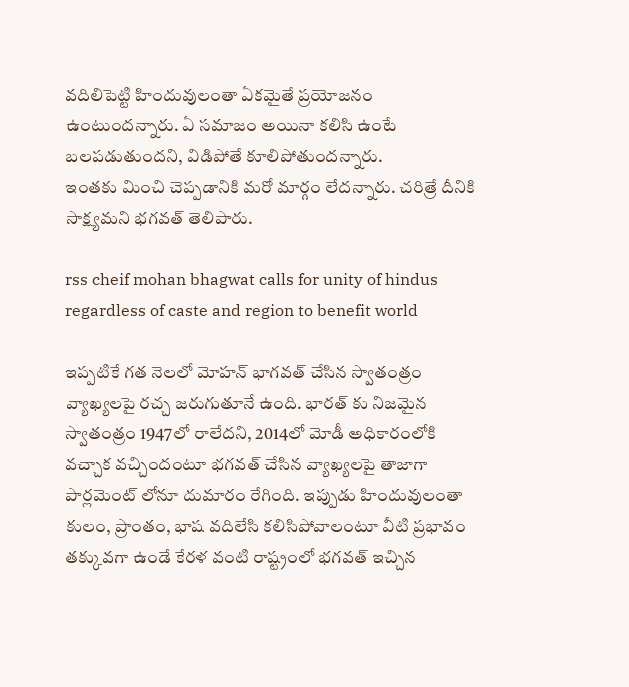వదిలిపెట్టి హిందువులంతా ఏకమైతే ప్రయోజనం ఉంటుందన్నారు. ఏ సమాజం అయినా కలిసి ఉంటే బలపడుతుందని, విడిపోతే కూలిపోతుందన్నారు.
ఇంతకు మించి చెప్పడానికి మరో మార్గం లేదన్నారు. చరిత్రే దీనికి సాక్ష్యమని భగవత్ తెలిపారు.

rss cheif mohan bhagwat calls for unity of hindus regardless of caste and region to benefit world

ఇప్పటికే గత నెలలో మోహన్ భాగవత్ చేసిన స్వాతంత్రం వ్యాఖ్యలపై రచ్చ జరుగుతూనే ఉంది. భారత్ కు నిజమైన స్వాతంత్రం 1947లో రాలేదని, 2014లో మోడీ అధికారంలోకి వచ్చాక వచ్చిందంటూ భగవత్ చేసిన వ్యాఖ్యలపై తాజాగా పార్లమెంట్ లోనూ దుమారం రేగింది. ఇప్పుడు హిందువులంతా కులం, ప్రాంతం, భాష వదిలేసి కలిసిపోవాలంటూ వీటి ప్రభావం తక్కువగా ఉండే కేరళ వంటి రాష్ట్రంలో భగవత్ ఇచ్చిన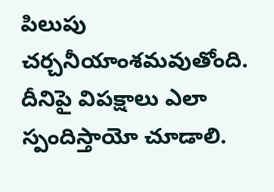పిలుపు చర్చనీయాంశమవుతోంది. దీనిపై విపక్షాలు ఎలా స్పందిస్తాయో చూడాలి.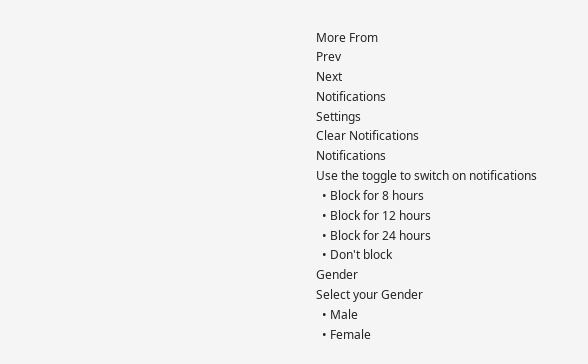More From
Prev
Next
Notifications
Settings
Clear Notifications
Notifications
Use the toggle to switch on notifications
  • Block for 8 hours
  • Block for 12 hours
  • Block for 24 hours
  • Don't block
Gender
Select your Gender
  • Male
  • Female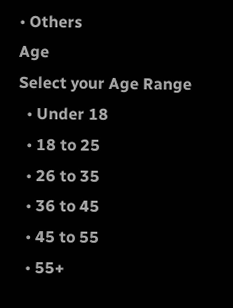• Others
Age
Select your Age Range
  • Under 18
  • 18 to 25
  • 26 to 35
  • 36 to 45
  • 45 to 55
  • 55+